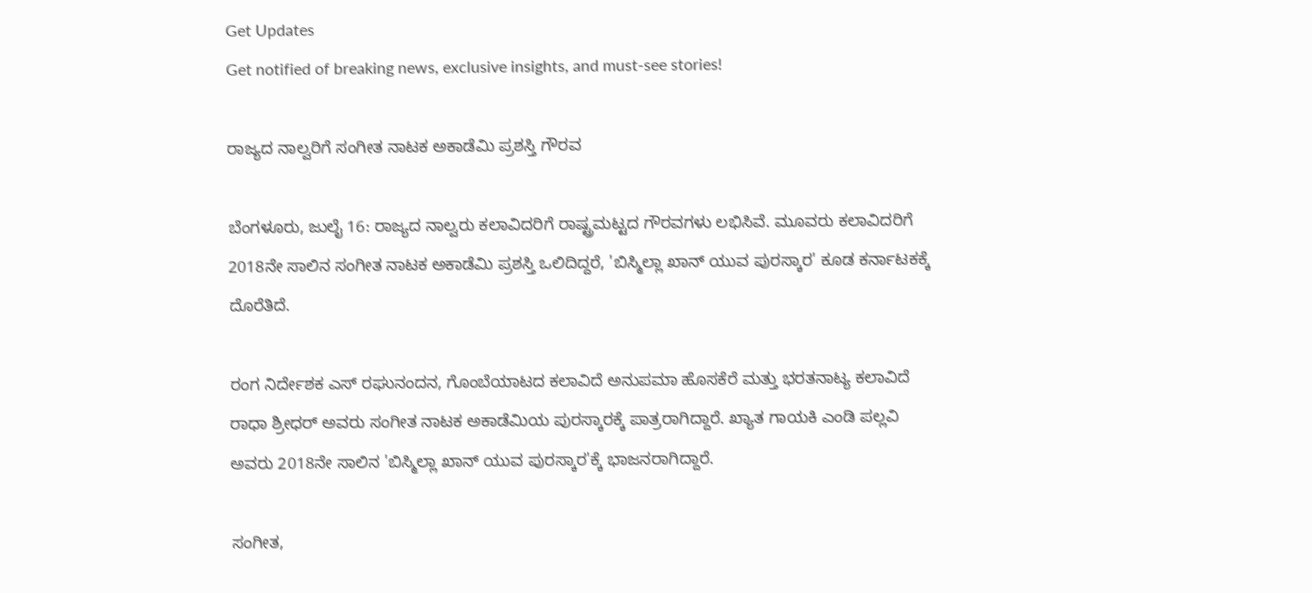Get Updates
Get notified of breaking news, exclusive insights, and must-see stories!

ರಾಜ್ಯದ ನಾಲ್ವರಿಗೆ ಸಂಗೀತ ನಾಟಕ ಅಕಾಡೆಮಿ ಪ್ರಶಸ್ತಿ ಗೌರವ

ಬೆಂಗಳೂರು, ಜುಲೈ 16: ರಾಜ್ಯದ ನಾಲ್ವರು ಕಲಾವಿದರಿಗೆ ರಾಷ್ಟ್ರಮಟ್ಟದ ಗೌರವಗಳು ಲಭಿಸಿವೆ. ಮೂವರು ಕಲಾವಿದರಿಗೆ 2018ನೇ ಸಾಲಿನ ಸಂಗೀತ ನಾಟಕ ಅಕಾಡೆಮಿ ಪ್ರಶಸ್ತಿ ಒಲಿದಿದ್ದರೆ, 'ಬಿಸ್ಮಿಲ್ಲಾ ಖಾನ್ ಯುವ ಪುರಸ್ಕಾರ' ಕೂಡ ಕರ್ನಾಟಕಕ್ಕೆ ದೊರೆತಿದೆ.

ರಂಗ ನಿರ್ದೇಶಕ ಎಸ್ ರಘುನಂದನ, ಗೊಂಬೆಯಾಟದ ಕಲಾವಿದೆ ಅನುಪಮಾ ಹೊಸಕೆರೆ ಮತ್ತು ಭರತನಾಟ್ಯ ಕಲಾವಿದೆ ರಾಧಾ ಶ್ರೀಧರ್ ಅವರು ಸಂಗೀತ ನಾಟಕ ಅಕಾಡೆಮಿಯ ಪುರಸ್ಕಾರಕ್ಕೆ ಪಾತ್ರರಾಗಿದ್ದಾರೆ. ಖ್ಯಾತ ಗಾಯಕಿ ಎಂಡಿ ಪಲ್ಲವಿ ಅವರು 2018ನೇ ಸಾಲಿನ 'ಬಿಸ್ಮಿಲ್ಲಾ ಖಾನ್ ಯುವ ಪುರಸ್ಕಾರ'ಕ್ಕೆ ಭಾಜನರಾಗಿದ್ದಾರೆ.

ಸಂಗೀತ,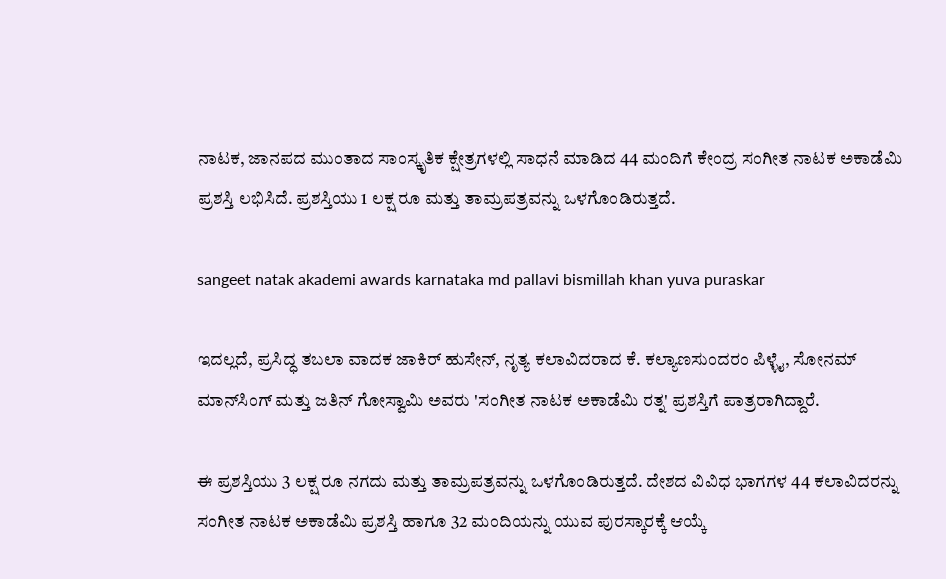ನಾಟಕ, ಜಾನಪದ ಮುಂತಾದ ಸಾಂಸ್ಕೃತಿಕ ಕ್ಷೇತ್ರಗಳಲ್ಲಿ ಸಾಧನೆ ಮಾಡಿದ 44 ಮಂದಿಗೆ ಕೇಂದ್ರ ಸಂಗೀತ ನಾಟಕ ಅಕಾಡೆಮಿ ಪ್ರಶಸ್ತಿ ಲಭಿಸಿದೆ. ಪ್ರಶಸ್ತಿಯು 1 ಲಕ್ಷ ರೂ ಮತ್ತು ತಾಮ್ರಪತ್ರವನ್ನು ಒಳಗೊಂಡಿರುತ್ತದೆ.

sangeet natak akademi awards karnataka md pallavi bismillah khan yuva puraskar

ಇದಲ್ಲದೆ, ಪ್ರಸಿದ್ಧ ತಬಲಾ ವಾದಕ ಜಾಕಿರ್ ಹುಸೇನ್, ನೃತ್ಯ ಕಲಾವಿದರಾದ ಕೆ. ಕಲ್ಯಾಣಸುಂದರಂ ಪಿಳ್ಳೈ, ಸೋನಮ್ ಮಾನ್‌ಸಿಂಗ್ ಮತ್ತು ಜತಿನ್ ಗೋಸ್ವಾಮಿ ಅವರು 'ಸಂಗೀತ ನಾಟಕ ಅಕಾಡೆಮಿ ರತ್ನ' ಪ್ರಶಸ್ತಿಗೆ ಪಾತ್ರರಾಗಿದ್ದಾರೆ.

ಈ ಪ್ರಶಸ್ತಿಯು 3 ಲಕ್ಷ ರೂ ನಗದು ಮತ್ತು ತಾಮ್ರಪತ್ರವನ್ನು ಒಳಗೊಂಡಿರುತ್ತದೆ. ದೇಶದ ವಿವಿಧ ಭಾಗಗಳ 44 ಕಲಾವಿದರನ್ನು ಸಂಗೀತ ನಾಟಕ ಅಕಾಡೆಮಿ ಪ್ರಶಸ್ತಿ ಹಾಗೂ 32 ಮಂದಿಯನ್ನು ಯುವ ಪುರಸ್ಕಾರಕ್ಕೆ ಆಯ್ಕೆ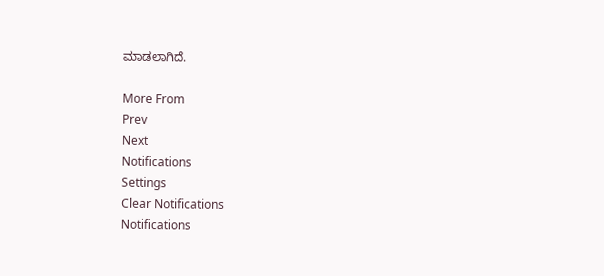ಮಾಡಲಾಗಿದೆ.

More From
Prev
Next
Notifications
Settings
Clear Notifications
Notifications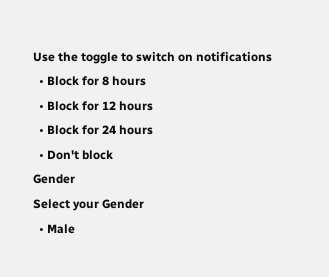Use the toggle to switch on notifications
  • Block for 8 hours
  • Block for 12 hours
  • Block for 24 hours
  • Don't block
Gender
Select your Gender
  • Male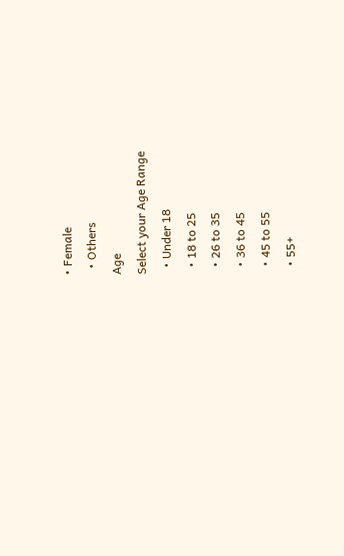• Female
  • Others
Age
Select your Age Range
  • Under 18
  • 18 to 25
  • 26 to 35
  • 36 to 45
  • 45 to 55
  • 55+